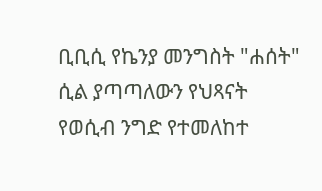ቢቢሲ የኬንያ መንግስት "ሐሰት" ሲል ያጣጣለውን የህጻናት የወሲብ ንግድ የተመለከተ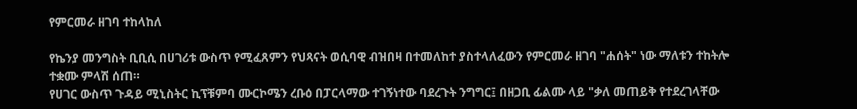የምርመራ ዘገባ ተከላከለ

የኬንያ መንግስት ቢቢሲ በሀገሪቱ ውስጥ የሚፈጸምን የህጻናት ወሲባዊ ብዝበዛ በተመለከተ ያስተላለፈውን የምርመራ ዘገባ "ሐሰት" ነው ማለቱን ተከትሎ ተቋሙ ምላሽ ሰጠ።
የሀገር ውስጥ ጉዳይ ሚኒስትር ኪፕቹምባ ሙርኮሜን ረቡዕ በፓርላማው ተገኝነተው ባደረጉት ንግግር፤ በዘጋቢ ፊልሙ ላይ "ቃለ መጠይቅ የተደረገላቸው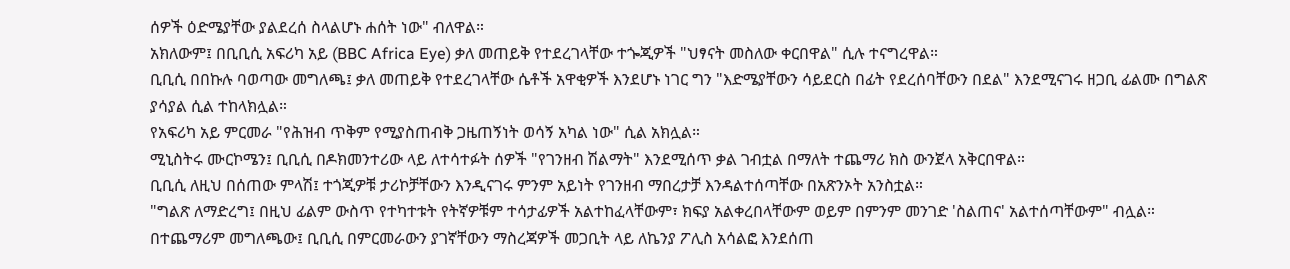ሰዎች ዕድሜያቸው ያልደረሰ ስላልሆኑ ሐሰት ነው" ብለዋል።
አክለውም፤ በቢቢሲ አፍሪካ አይ (BBC Africa Eye) ቃለ መጠይቅ የተደረገላቸው ተጐጂዎች "ህፃናት መስለው ቀርበዋል" ሲሉ ተናግረዋል።
ቢቢሲ በበኩሉ ባወጣው መግለጫ፤ ቃለ መጠይቅ የተደረገላቸው ሴቶች አዋቂዎች እንደሆኑ ነገር ግን "እድሜያቸውን ሳይደርስ በፊት የደረሰባቸውን በደል" እንደሚናገሩ ዘጋቢ ፊልሙ በግልጽ ያሳያል ሲል ተከላክሏል።
የአፍሪካ አይ ምርመራ "የሕዝብ ጥቅም የሚያስጠብቅ ጋዜጠኝነት ወሳኝ አካል ነው" ሲል አክሏል።
ሚኒስትሩ ሙርኮሜን፤ ቢቢሲ በዶክመንተሪው ላይ ለተሳተፉት ሰዎች "የገንዘብ ሽልማት" እንደሚሰጥ ቃል ገብቷል በማለት ተጨማሪ ክስ ውንጀላ አቅርበዋል።
ቢቢሲ ለዚህ በሰጠው ምላሽ፤ ተጎጂዎቹ ታሪኮቻቸውን እንዲናገሩ ምንም አይነት የገንዘብ ማበረታቻ እንዳልተሰጣቸው በአጽንኦት አንስቷል።
"ግልጽ ለማድረግ፤ በዚህ ፊልም ውስጥ የተካተቱት የትኛዎቹም ተሳታፊዎች አልተከፈላቸውም፣ ክፍያ አልቀረበላቸውም ወይም በምንም መንገድ 'ስልጠና' አልተሰጣቸውም" ብሏል።
በተጨማሪም መግለጫው፤ ቢቢሲ በምርመራውን ያገኛቸውን ማስረጃዎች መጋቢት ላይ ለኬንያ ፖሊስ አሳልፎ እንደሰጠ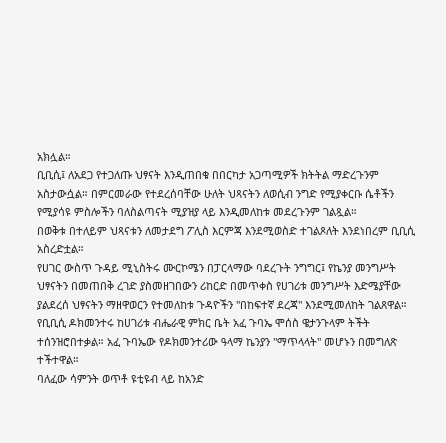አክሏል።
ቢቢሲ፤ ለአደጋ የተጋለጡ ህፃናት እንዲጠበቁ በበርካታ አጋጣሚዎች ክትትል ማድረጉንም አስታውሷል። በምርመራው የተደረሰባቸው ሁለት ህጻናትን ለወሲብ ንግድ የሚያቀርቡ ሴቶችን የሚያሳዩ ምስሎችን ባለስልጣናት ሚያዝያ ላይ እንዲመለከቱ መደረጉንም ገልጿል።
በወቅቱ በተለይም ህጻናቱን ለመታደግ ፖሊስ እርምጃ እንደሚወስድ ተገልጾለት እንደነበረም ቢቢሲ አስረድቷል።
የሀገር ውስጥ ጉዳይ ሚኒስትሩ ሙርኮሜን በፓርላማው ባደረጉት ንግግር፤ የኬንያ መንግሥት ህፃናትን በመጠበቅ ረገድ ያስመዘገበውን ሪከርድ በመጥቀስ የሀገሪቱ መንግሥት እድሜያቸው ያልደረሰ ህፃናትን ማዘዋወርን የተመለከቱ ጉዳዮችን "በከፍተኛ ደረጃ" እንደሚመለከት ገልጸዋል።
የቢቢሲ ዶክመንተሩ ከሀገሪቱ ብሔራዊ ምክር ቤት አፈ ጉባኤ ሞሰስ ዌታንጉላም ትችት ተሰንዝሮበተቃል። አፈ ጉባኤው የዶክመንተሪው ዓላማ ኬንያን "ማጥላላት" መሆኑን በመግለጽ ተችተዋል።
ባለፈው ሳምንት ወጥቶ ዩቲዩብ ላይ ከአንድ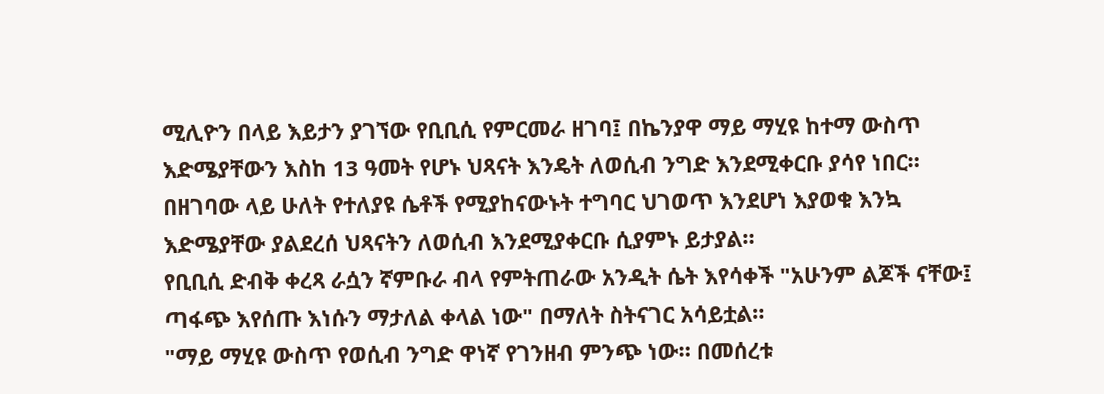ሚሊዮን በላይ እይታን ያገኘው የቢቢሲ የምርመራ ዘገባ፤ በኬንያዋ ማይ ማሂዩ ከተማ ውስጥ እድሜያቸውን እስከ 13 ዓመት የሆኑ ህጻናት እንዴት ለወሲብ ንግድ እንደሚቀርቡ ያሳየ ነበር።
በዘገባው ላይ ሁለት የተለያዩ ሴቶች የሚያከናውኑት ተግባር ህገወጥ እንደሆነ እያወቁ እንኳ እድሜያቸው ያልደረሰ ህጻናትን ለወሲብ እንደሚያቀርቡ ሲያምኑ ይታያል።
የቢቢሲ ድብቅ ቀረጻ ራሷን ኛምቡራ ብላ የምትጠራው አንዲት ሴት እየሳቀች "አሁንም ልጆች ናቸው፤ ጣፋጭ እየሰጡ እነሱን ማታለል ቀላል ነው" በማለት ስትናገር አሳይቷል።
"ማይ ማሂዩ ውስጥ የወሲብ ንግድ ዋነኛ የገንዘብ ምንጭ ነው። በመሰረቱ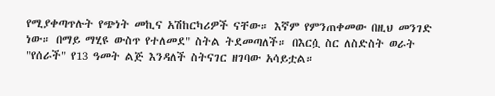የሚያቀጣጥሉት የጭነት መኪና አሽከርካሪዎች ናቸው። እኛም የምንጠቀመው በዚህ መንገድ ነው። በማይ ማሂዩ ውስጥ የተለመደ" ስትል ትደመጣለች። በእርሷ ስር ለስድስት ወራት "የሰራች" የ13 ዓመት ልጅ እንዳለች ስትናገር ዘገባው አሳይቷል።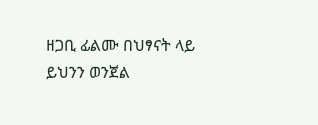ዘጋቢ ፊልሙ በህፃናት ላይ ይህንን ወንጀል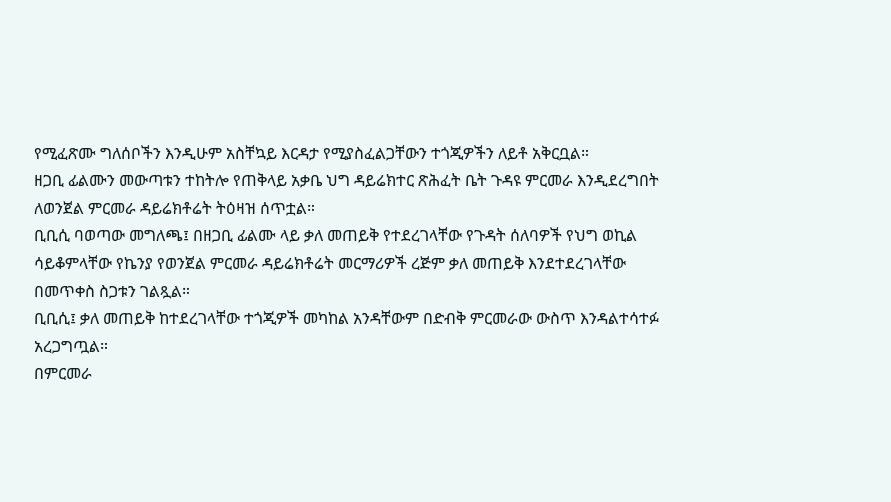የሚፈጽሙ ግለሰቦችን እንዲሁም አስቸኳይ እርዳታ የሚያስፈልጋቸውን ተጎጂዎችን ለይቶ አቅርቧል።
ዘጋቢ ፊልሙን መውጣቱን ተከትሎ የጠቅላይ አቃቤ ህግ ዳይሬክተር ጽሕፈት ቤት ጉዳዩ ምርመራ እንዲደረግበት ለወንጀል ምርመራ ዳይሬክቶሬት ትዕዛዝ ሰጥቷል።
ቢቢሲ ባወጣው መግለጫ፤ በዘጋቢ ፊልሙ ላይ ቃለ መጠይቅ የተደረገላቸው የጉዳት ሰለባዎች የህግ ወኪል ሳይቆምላቸው የኬንያ የወንጀል ምርመራ ዳይሬክቶሬት መርማሪዎች ረጅም ቃለ መጠይቅ እንደተደረገላቸው በመጥቀስ ስጋቱን ገልጿል።
ቢቢሲ፤ ቃለ መጠይቅ ከተደረገላቸው ተጎጂዎች መካከል አንዳቸውም በድብቅ ምርመራው ውስጥ እንዳልተሳተፉ አረጋግጧል።
በምርመራ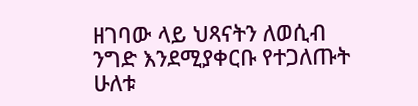ዘገባው ላይ ህጻናትን ለወሲብ ንግድ እንደሚያቀርቡ የተጋለጡት ሁለቱ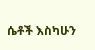ሴቶች እስካሁን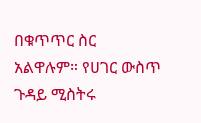በቁጥጥር ስር አልዋሉም። የሀገር ውስጥ ጉዳይ ሚስትሩ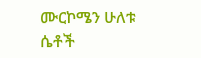ሙርኮሜን ሁለቱ ሴቶች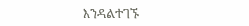እንዳልተገኙ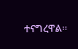ተናግረዋል።